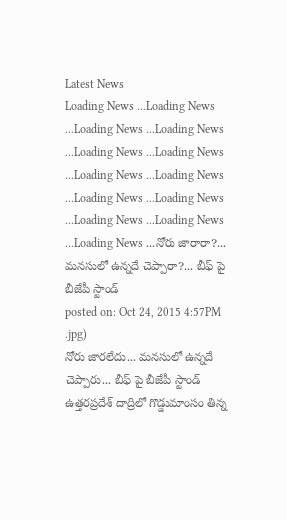Latest News
Loading News ...Loading News ...Loading News ...Loading News ...Loading News ...Loading News ...Loading News ...Loading News ...Loading News ...Loading News ...Loading News ...Loading News ...Loading News ...నోరు జారారా?... మనసులో ఉన్నదే చెప్పారా?... బీఫ్ పై బీజేపీ స్టాండ్
posted on: Oct 24, 2015 4:57PM
.jpg)
నోరు జారలేదు... మనసులో ఉన్నదే చెప్పారు... బీఫ్ పై బీజేపీ స్టాండ్
ఉత్తరప్రదేశ్ దాద్రిలో గొడ్డుమాంసం తిన్న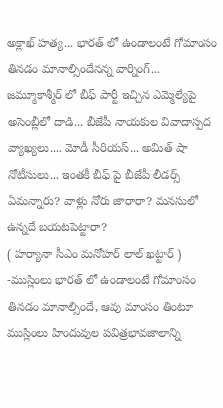అక్లాఖ్ హత్య... భారత్ లో ఉండాలంటే గోమాంసం తినడం మానాల్సిందేనన్న వార్నింగ్... జమ్మూకాశ్మీర్ లో బీఫ్ పార్టీ ఇచ్చిన ఎమ్మెల్యేపై అసెంబ్లీలో దాడి... బీజేపీ నాయకుల వివాదాస్పద వ్యాఖ్యలు.... మోడీ సీరియస్... అమిత్ షా నోటీసులు... ఇంతకీ బీఫ్ పై బీజేపీ లీడర్స్ ఏమన్నారు? వాళ్లు నోరు జారారా? మనసులో ఉన్నదే బయటపెట్టారా?
( హర్యానా సీఎం మనోహర్ లాల్ ఖట్టార్ )
-ముస్లింలు భారత్ లో ఉండాలంటే గోమాంసం తినడం మానాల్సిందే, ఆవు మాంసం తింటూ ముస్లింలు హిందువుల పవిత్రభావజాలాన్ని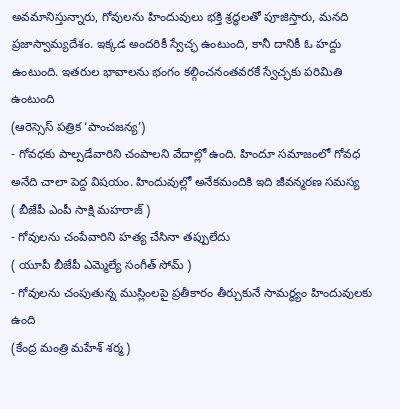అవమానిస్తున్నారు, గోవులను హిందువులు భక్తి శ్రద్ధలతో పూజిస్తారు, మనది ప్రజాస్వామ్యదేశం. ఇక్కడ అందరికీ స్వేచ్ఛ ఉంటుంది, కానీ దానికీ ఓ హద్దు ఉంటుంది. ఇతరుల భావాలను భంగం కల్గించనంతవరకే స్వేచ్ఛకు పరిమితి ఉంటుంది
(ఆరెస్సెస్ పత్రిక ‘పాంచజన్య’)
- గోవధకు పాల్పడేవారిని చంపాలని వేదాల్లో ఉంది. హిందూ సమాజంలో గోవధ అనేది చాలా పెద్ద విషయం. హిందువుల్లో అనేకమందికి ఇది జీవన్మరణ సమస్య
( బీజేపీ ఎంపీ సాక్షి మహరాజ్ )
- గోవులను చంపేవారిని హత్య చేసినా తప్పులేదు
( యూపీ బీజేపీ ఎమ్మెల్యే సంగీత్ సోమ్ )
- గోవులను చంపుతున్న ముస్లింలపై ప్రతీకారం తీర్చుకునే సామర్థ్యం హిందువులకు ఉంది
(కేంద్ర మంత్రి మహేశ్ శర్మ)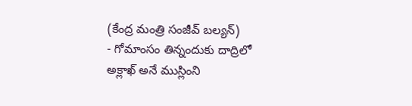(కేంద్ర మంత్రి సంజీవ్ బల్యన్)
- గోమాంసం తిన్నందుకు దాద్రిలో అక్లాఖ్ అనే ముస్లింని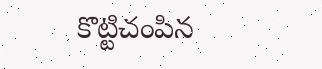కొట్టిచంపిన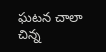ఘటన చాలా చిన్న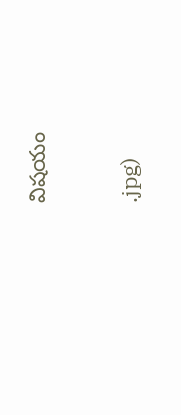విషయం


.jpg)